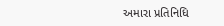અમારા પ્રતિનિધિ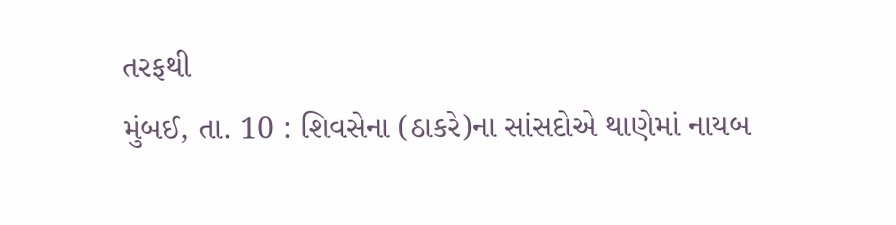તરફથી
મુંબઈ, તા. 10 : શિવસેના (ઠાકરે)ના સાંસદોએ થાણેમાં નાયબ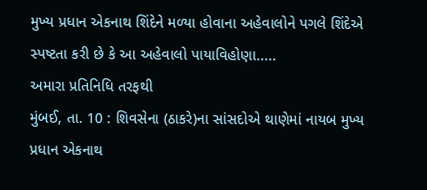મુખ્ય પ્રધાન એકનાથ શિંદેને મળ્યા હોવાના અહેવાલોને પગલે શિંદેએ સ્પષ્ટતા કરી છે કે આ અહેવાલો પાયાવિહોણા.....
અમારા પ્રતિનિધિ તરફથી
મુંબઈ, તા. 10 : શિવસેના (ઠાકરે)ના સાંસદોએ થાણેમાં નાયબ મુખ્ય પ્રધાન એકનાથ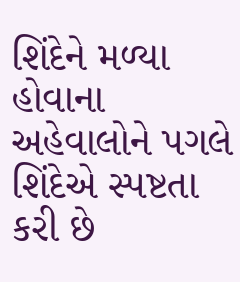શિંદેને મળ્યા હોવાના અહેવાલોને પગલે શિંદેએ સ્પષ્ટતા કરી છે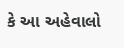કે આ અહેવાલો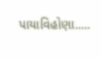પાયાવિહોણા.....